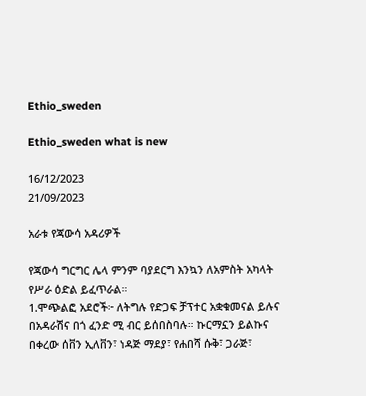Ethio_sweden

Ethio_sweden what is new

16/12/2023
21/09/2023

አራቱ የጃውሳ አዳሪዎች

የጃውሳ ግርግር ሌላ ምንም ባያደርግ እንኳን ለአምስት አካላት የሥራ ዕድል ይፈጥራል።
1.ሞጭልፎ አደሮች፦ ለትግሉ የድጋፍ ቻፕተር አቋቁመናል ይሉና በአዳራሽና በጎ ፈንድ ሚ ብር ይሰበስባሉ። ኩርማኗን ይልኩና በቀረው ሰቨን ኢለቨን፣ ነዳጅ ማደያ፣ የሐበሻ ሱቅ፣ ጋራጅ፣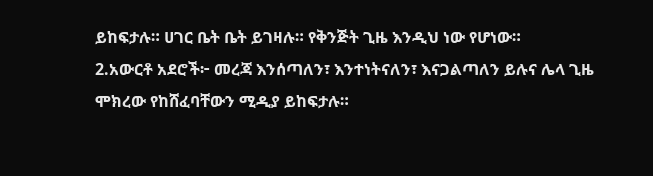ይከፍታሉ። ሀገር ቤት ቤት ይገዛሉ። የቅንጅት ጊዜ እንዲህ ነው የሆነው።
2.አውርቶ አደሮች፦ መረጃ እንሰጣለን፣ እንተነትናለን፣ እናጋልጣለን ይሉና ሌላ ጊዜ ሞክረው የከሸፈባቸውን ሚዲያ ይከፍታሉ።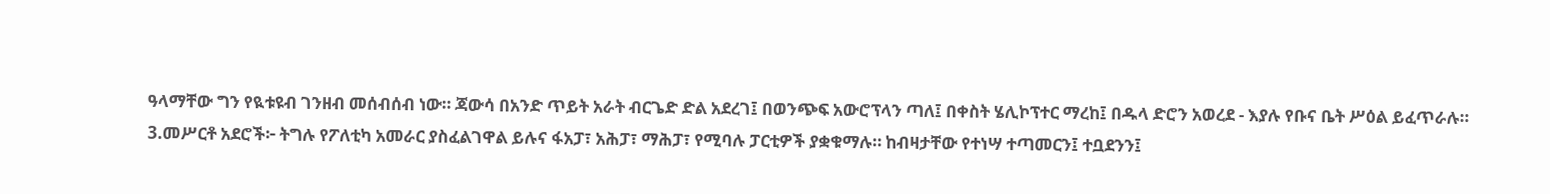ዓላማቸው ግን የዪቱዩብ ገንዘብ መሰብሰብ ነው። ጃውሳ በአንድ ጥይት አራት ብርጌድ ድል አደረገ፤ በወንጭፍ አውሮፕላን ጣለ፤ በቀስት ሄሊኮፕተር ማረከ፤ በዱላ ድሮን አወረደ - እያሉ የቡና ቤት ሥዕል ይፈጥራሉ።
3.መሥርቶ አደሮች፦ ትግሉ የፖለቲካ አመራር ያስፈልገዋል ይሉና ፋአፓ፣ አሕፓ፣ ማሕፓ፣ የሚባሉ ፓርቲዎች ያቋቁማሉ። ከብዛታቸው የተነሣ ተጣመርን፤ ተቧደንን፤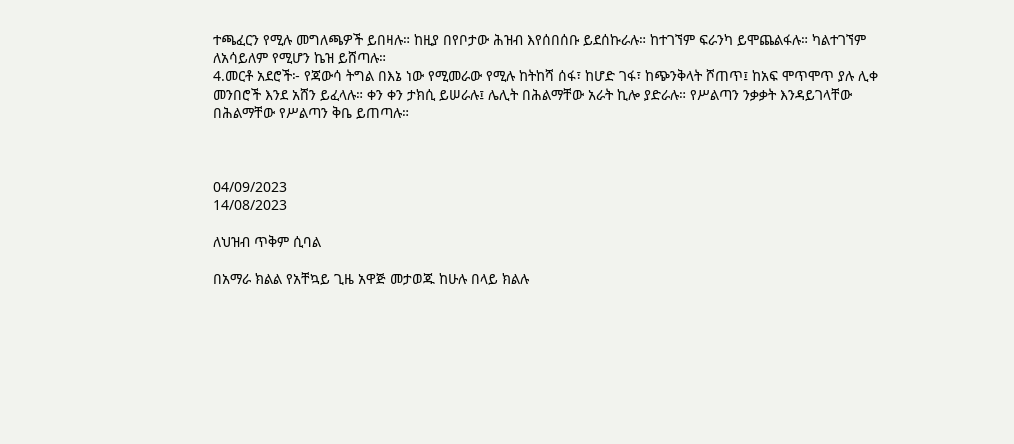ተጫፈርን የሚሉ መግለጫዎች ይበዛሉ። ከዚያ በየቦታው ሕዝብ እየሰበሰቡ ይደሰኩራሉ። ከተገኘም ፍራንካ ይሞጨልፋሉ። ካልተገኘም ለአሳይለም የሚሆን ኬዝ ይሸጣሉ።
4.መርቶ አደሮች፦ የጃውሳ ትግል በእኔ ነው የሚመራው የሚሉ ከትከሻ ሰፋ፣ ከሆድ ገፋ፣ ከጭንቅላት ሾጠጥ፤ ከአፍ ሞጥሞጥ ያሉ ሊቀ መንበሮች እንደ አሸን ይፈላሉ። ቀን ቀን ታክሲ ይሠራሉ፤ ሌሊት በሕልማቸው አራት ኪሎ ያድራሉ። የሥልጣን ንቃቃት እንዳይገላቸው በሕልማቸው የሥልጣን ቅቤ ይጠጣሉ።



04/09/2023
14/08/2023

ለህዝብ ጥቅም ሲባል

በአማራ ክልል የአቸኳይ ጊዜ አዋጅ መታወጁ ከሁሉ በላይ ክልሉ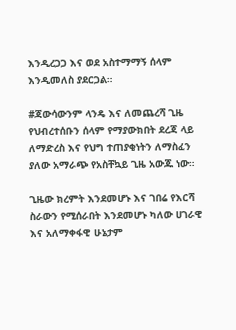እንዲረጋጋ እና ወደ አስተማማኝ ሰላም እንዲመለስ ያደርጋል።

#ጃውሳውንም ላንዴ እና ለመጨረሻ ጊዜ የህብረተሰቡን ሰላም የማያውክበት ደረጃ ላይ ለማድረስ እና የህግ ተጠያቂነትን ለማስፈን ያለው አማራጭ የአስቸኳይ ጊዜ አውጁ ነው።

ጊዜው ክረምት እንደመሆኑ እና ገበሬ የእርሻ ስራውን የሚሰራበት እንደመሆኑ ካለው ሀገራዊ እና አለማቀፋዊ ሁኔታም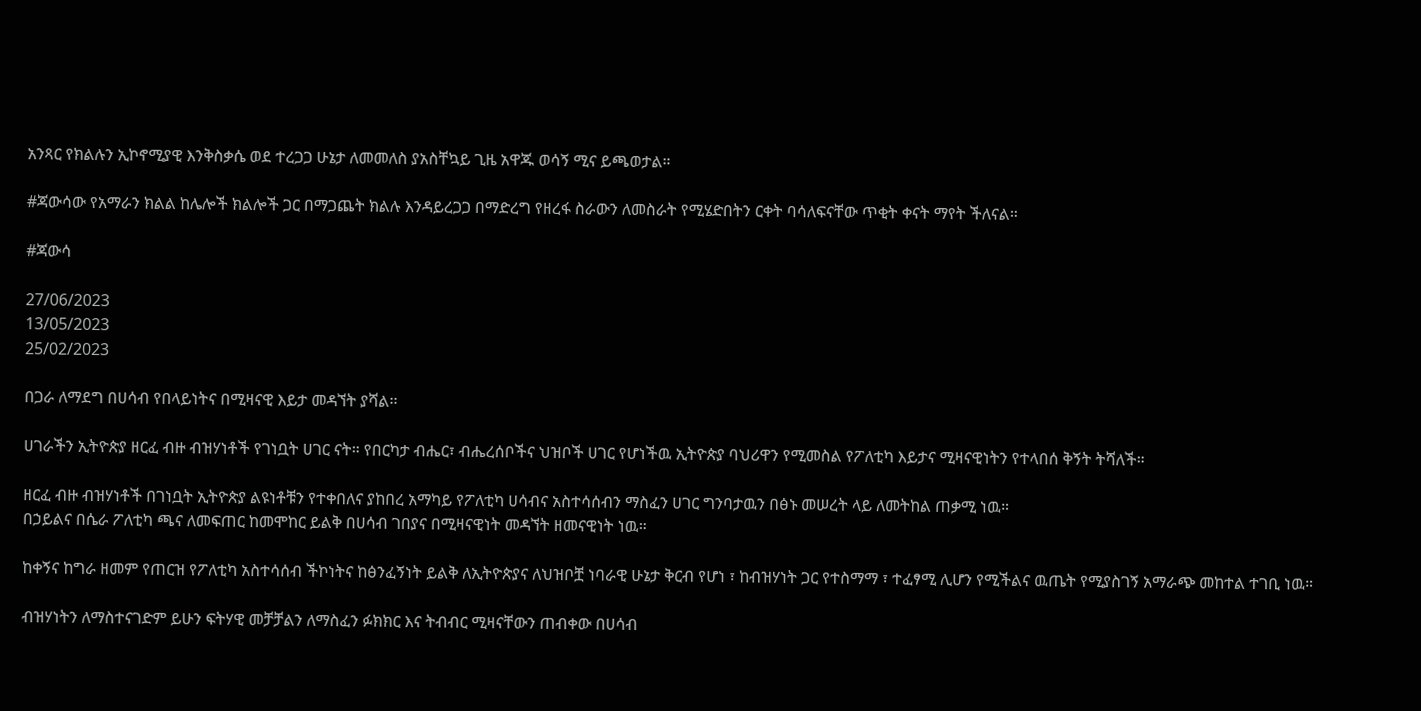አንጻር የክልሉን ኢኮኖሚያዊ እንቅስቃሴ ወደ ተረጋጋ ሁኔታ ለመመለስ ያአስቸኳይ ጊዜ አዋጁ ወሳኝ ሚና ይጫወታል።

#ጃውሳው የአማራን ክልል ከሌሎች ክልሎች ጋር በማጋጨት ክልሉ እንዳይረጋጋ በማድረግ የዘረፋ ስራውን ለመስራት የሚሄድበትን ርቀት ባሳለፍናቸው ጥቂት ቀናት ማየት ችለናል።

#ጃውሳ

27/06/2023
13/05/2023
25/02/2023

በጋራ ለማደግ በሀሳብ የበላይነትና በሚዛናዊ እይታ መዳኘት ያሻል፡፡

ሀገራችን ኢትዮጵያ ዘርፈ ብዙ ብዝሃነቶች የገነቧት ሀገር ናት። የበርካታ ብሔር፣ ብሔረሰቦችና ህዝቦች ሀገር የሆነችዉ ኢትዮጵያ ባህሪዋን የሚመስል የፖለቲካ እይታና ሚዛናዊነትን የተላበሰ ቅኝት ትሻለች።

ዘርፈ ብዙ ብዝሃነቶች በገነቧት ኢትዮጵያ ልዩነቶቹን የተቀበለና ያከበረ አማካይ የፖለቲካ ሀሳብና አስተሳሰብን ማስፈን ሀገር ግንባታዉን በፅኑ መሠረት ላይ ለመትከል ጠቃሚ ነዉ።
በኃይልና በሴራ ፖለቲካ ጫና ለመፍጠር ከመሞከር ይልቅ በሀሳብ ገበያና በሚዛናዊነት መዳኘት ዘመናዊነት ነዉ።

ከቀኝና ከግራ ዘመም የጠርዝ የፖለቲካ አስተሳሰብ ችኮነትና ከፅንፈኝነት ይልቅ ለኢትዮጵያና ለህዝቦቿ ነባራዊ ሁኔታ ቅርብ የሆነ ፣ ከብዝሃነት ጋር የተስማማ ፣ ተፈፃሚ ሊሆን የሚችልና ዉጤት የሚያስገኝ አማራጭ መከተል ተገቢ ነዉ።

ብዝሃነትን ለማስተናገድም ይሁን ፍትሃዊ መቻቻልን ለማስፈን ፉክክር እና ትብብር ሚዛናቸውን ጠብቀው በሀሳብ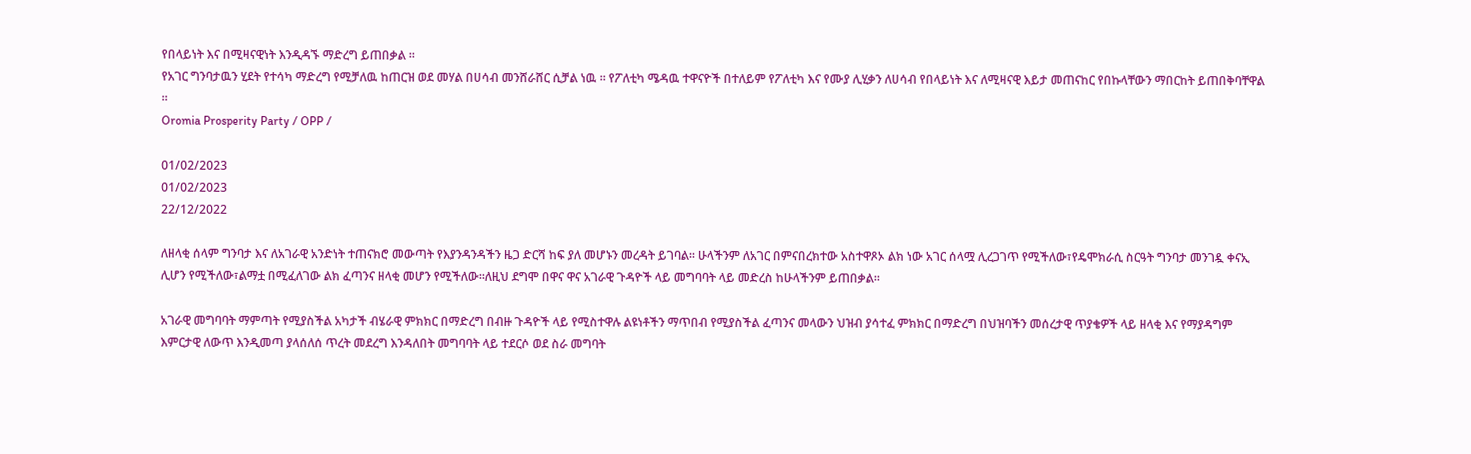የበላይነት እና በሚዛናዊነት እንዲዳኙ ማድረግ ይጠበቃል ።
የአገር ግንባታዉን ሂደት የተሳካ ማድረግ የሚቻለዉ ከጠርዝ ወደ መሃል በሀሳብ መንሸራሸር ሲቻል ነዉ ። የፖለቲካ ሜዳዉ ተዋናዮች በተለይም የፖለቲካ እና የሙያ ሊሂቃን ለሀሳብ የበላይነት እና ለሚዛናዊ እይታ መጠናከር የበኩላቸውን ማበርከት ይጠበቅባቸዋል ።
Oromia Prosperity Party / OPP /

01/02/2023
01/02/2023
22/12/2022

ለዘላቂ ሰላም ግንባታ እና ለአገራዊ አንድነት ተጠናክሮ መውጣት የእያንዳንዳችን ዜጋ ድርሻ ከፍ ያለ መሆኑን መረዳት ይገባል፡፡ ሁላችንም ለአገር በምናበረክተው አስተዋጾኦ ልክ ነው አገር ሰላሟ ሊረጋገጥ የሚችለው፣የዴሞክራሲ ስርዓት ግንባታ መንገዷ ቀናኢ ሊሆን የሚችለው፣ልማቷ በሚፈለገው ልክ ፈጣንና ዘላቂ መሆን የሚችለው፡፡ለዚህ ደግሞ በዋና ዋና አገራዊ ጉዳዮች ላይ መግባባት ላይ መድረስ ከሁላችንም ይጠበቃል፡፡

አገራዊ መግባባት ማምጣት የሚያስችል አካታች ብሄራዊ ምክክር በማድረግ በብዙ ጉዳዮች ላይ የሚስተዋሉ ልዩነቶችን ማጥበብ የሚያስችል ፈጣንና መላውን ህዝብ ያሳተፈ ምክክር በማድረግ በህዝባችን መሰረታዊ ጥያቄዎች ላይ ዘላቂ እና የማያዳግም እምርታዊ ለውጥ እንዲመጣ ያላሰለሰ ጥረት መደረግ እንዳለበት መግባባት ላይ ተደርሶ ወደ ስራ መግባት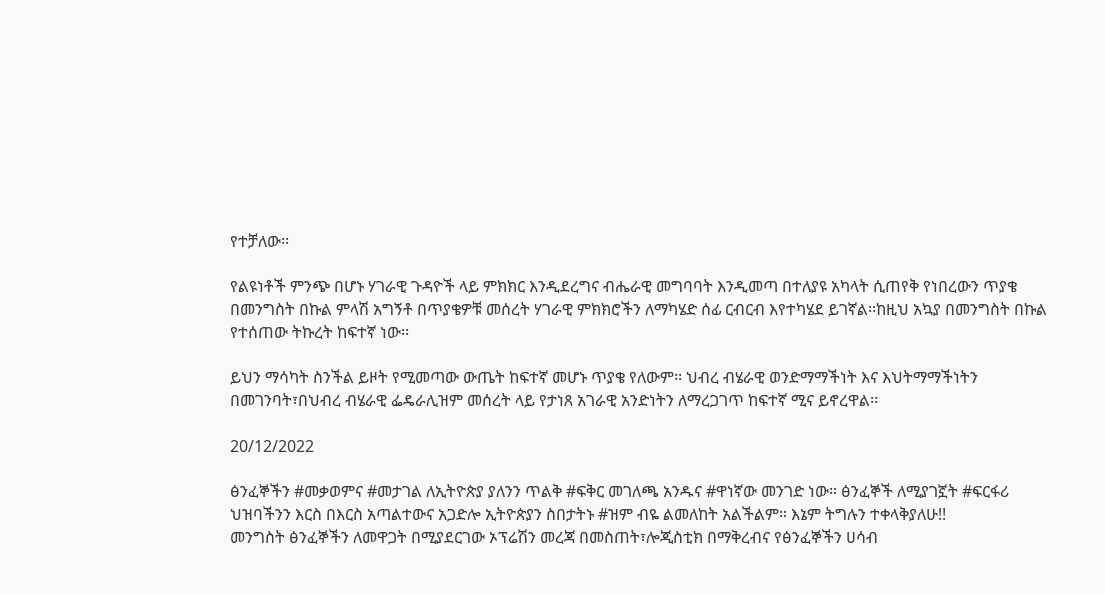የተቻለው፡፡

የልዩነቶች ምንጭ በሆኑ ሃገራዊ ጉዳዮች ላይ ምክክር እንዲደረግና ብሔራዊ መግባባት እንዲመጣ በተለያዩ አካላት ሲጠየቅ የነበረውን ጥያቄ በመንግስት በኩል ምላሽ አግኝቶ በጥያቄዎቹ መሰረት ሃገራዊ ምክክሮችን ለማካሄድ ሰፊ ርብርብ እየተካሄደ ይገኛል፡፡ከዚህ አኳያ በመንግስት በኩል የተሰጠው ትኩረት ከፍተኛ ነው፡፡

ይህን ማሳካት ስንችል ይዞት የሚመጣው ውጤት ከፍተኛ መሆኑ ጥያቄ የለውም፡፡ ህብረ ብሄራዊ ወንድማማችነት እና እህትማማችነትን በመገንባት፣በህብረ ብሄራዊ ፌዴራሊዝም መሰረት ላይ የታነጸ አገራዊ አንድነትን ለማረጋገጥ ከፍተኛ ሚና ይኖረዋል፡፡

20/12/2022

ፅንፈኞችን #መቃወምና #መታገል ለኢትዮጵያ ያለንን ጥልቅ #ፍቅር መገለጫ አንዱና #ዋነኛው መንገድ ነው። ፅንፈኞች ለሚያገኟት #ፍርፋሪ ህዝባችንን እርስ በእርስ አጣልተውና አጋድሎ ኢትዮጵያን ስበታትኑ #ዝም ብዬ ልመለከት አልችልም። እኔም ትግሉን ተቀላቅያለሁ!!
መንግስት ፅንፈኞችን ለመዋጋት በሚያደርገው ኦፕሬሽን መረጃ በመስጠት፣ሎጂስቲክ በማቅረብና የፅንፈኞችን ሀሳብ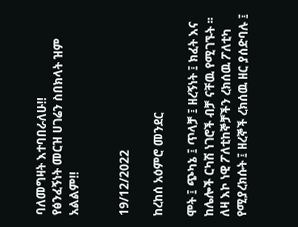ባለመግዛት እተባበራለሁ‼
የፅንፈኝነት መርዝ ሀገሬን ስበክላት ዝም አልልም‼


19/12/2022

ከረከሰ አዕምሮ መንደር

ሞት ፤ ጭካኔ ፤ ጥላቻ ፤ ዘረኝነት ፤ ክፈት እና ከሌሎች ርካሽ ነገሮች ብቻ ናቸዉ የሚገኙት ፡፡ ለዛ እኮ ነዊ ፖለቲከኞቻችን ረክሰዉ ፖለቲካ የሚያረክሱት ፤ ዘረኞች ረክሰዉ ዘር ያሰድባሉ ፤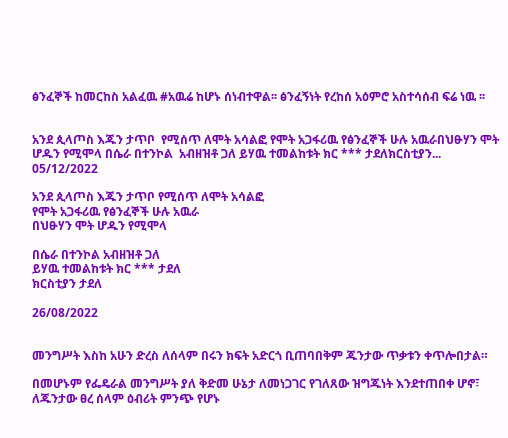ፅንፈኞች ከመርከስ አልፈዉ #አዉሬ ከሆኑ ሰነብተዋል፡፡ ፅንፈኝነት የረከሰ አዕምሮ አስተሳሰብ ፍሬ ነዉ ፡፡


አንደ ጲላጦስ እጁን ታጥቦ  የሚሰጥ ለሞት አሳልፎ የሞት አጋፋሪዉ የፅንፈኞች ሁሉ አዉራበህፁሃን ሞት ሆዱን የሚሞላ በሴራ በተንኮል  አብዘዝቶ ጋለ ይሃዉ ተመልከቱት ክር *** ታደለክርስቲያን...
05/12/2022

አንደ ጲላጦስ እጁን ታጥቦ የሚሰጥ ለሞት አሳልፎ
የሞት አጋፋሪዉ የፅንፈኞች ሁሉ አዉራ
በህፁሃን ሞት ሆዱን የሚሞላ

በሴራ በተንኮል አብዘዝቶ ጋለ
ይሃዉ ተመልከቱት ክር *** ታደለ
ክርስቲያን ታደለ

26/08/2022


መንግሥት እስከ አሁን ድረስ ለሰላም በሩን ክፍት አድርጎ ቢጠባበቅም ጁንታው ጥቃቱን ቀጥሎበታል።

በመሆኑም የፌዴራል መንግሥት ያለ ቅድመ ሁኔታ ለመነጋገር የገለጸው ዝግጁነት እንደተጠበቀ ሆኖ፣ ለጁንታው ፀረ ሰላም ዕብሪት ምንጭ የሆኑ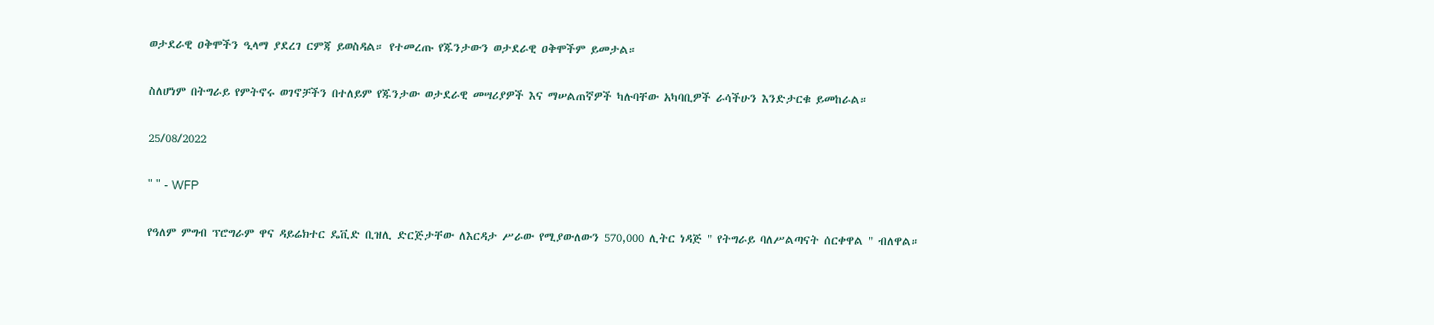ወታደራዊ ዐቅሞችን ዒላማ ያደረገ ርምጃ ይወስዳል። የተመረጡ የጁንታውን ወታደራዊ ዐቅሞችም ይመታል።

ስለሆነም በትግራይ የምትኖሩ ወገኖቻችን በተለይም የጁንታው ወታደራዊ መሣሪያዎች እና ማሠልጠኛዎች ካሉባቸው አካባቢዎች ራሳችሁን እንድታርቁ ይመከራል።

25/08/2022

" " - WFP

የዓለም ምግብ ፕሮግራም ዋና ዳይሬክተር ዴቪድ ቢዝሊ ድርጅታቸው ለእርዳታ ሥራው የሚያውለውን 570,000 ሊትር ነዳጅ " የትግራይ ባለሥልጣናት ሰርቀዋል " ብለዋል።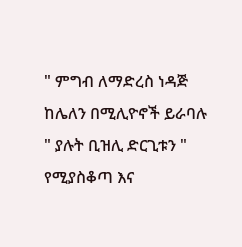" ምግብ ለማድረስ ነዳጅ ከሌለን በሚሊዮኖች ይራባሉ " ያሉት ቢዝሊ ድርጊቱን " የሚያስቆጣ እና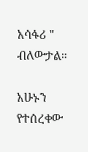አሳፋሪ " ብለውታል።

አሁኑን የተሰረቀው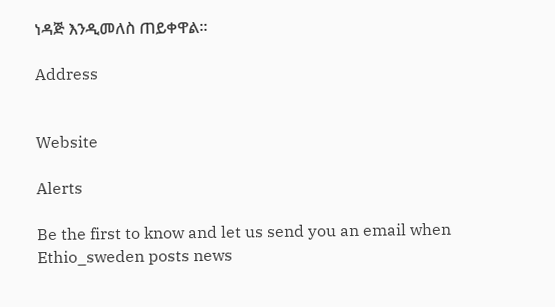ነዳጅ እንዲመለስ ጠይቀዋል።

Address


Website

Alerts

Be the first to know and let us send you an email when Ethio_sweden posts news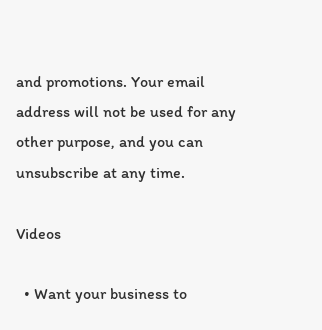and promotions. Your email address will not be used for any other purpose, and you can unsubscribe at any time.

Videos

  • Want your business to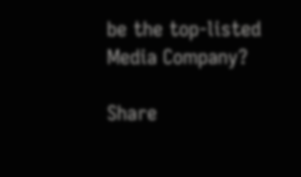be the top-listed Media Company?

Share